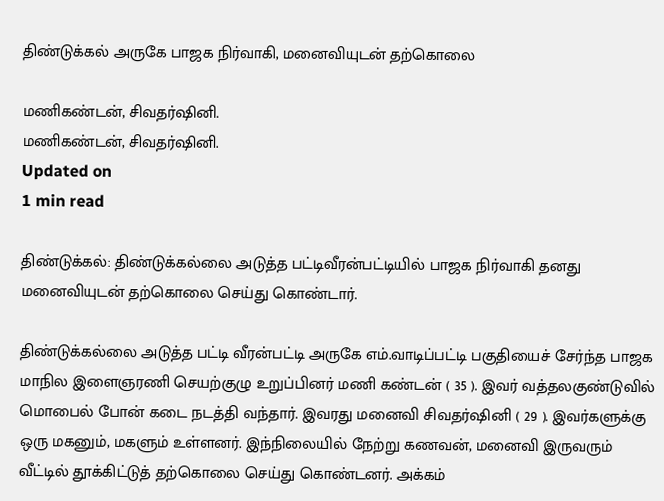திண்டுக்கல் அருகே பாஜக நிர்வாகி, மனைவியுடன் தற்கொலை

மணிகண்டன், சிவதர்ஷினி.
மணிகண்டன், சிவதர்ஷினி.
Updated on
1 min read

திண்டுக்கல்: திண்டுக்கல்லை அடுத்த பட்டிவீரன்பட்டியில் பாஜக நிர்வாகி தனது மனைவியுடன் தற்கொலை செய்து கொண்டார்.

திண்டுக்கல்லை அடுத்த பட்டி வீரன்பட்டி அருகே எம்.வாடிப்பட்டி பகுதியைச் சேர்ந்த பாஜக மாநில இளைஞரணி செயற்குழு உறுப்பினர் மணி கண்டன் ( 35 ). இவர் வத்தலகுண்டுவில் மொபைல் போன் கடை நடத்தி வந்தார். இவரது மனைவி சிவதர்ஷினி ( 29 ). இவர்களுக்கு ஒரு மகனும், மகளும் உள்ளனர். இந்நிலையில் நேற்று கணவன், மனைவி இருவரும் வீட்டில் தூக்கிட்டுத் தற்கொலை செய்து கொண்டனர். அக்கம்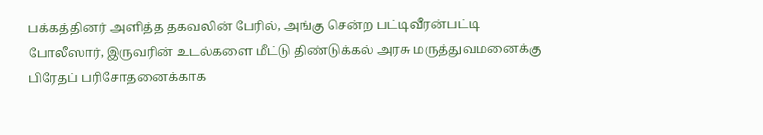பக்கத்தினர் அளித்த தகவலின் பேரில், அங்கு சென்ற பட்டிவீரன்பட்டி போலீஸார், இருவரின் உடல்களை மீட்டு திண்டுக்கல் அரசு மருத்துவமனைக்கு பிரேதப் பரிசோதனைக்காக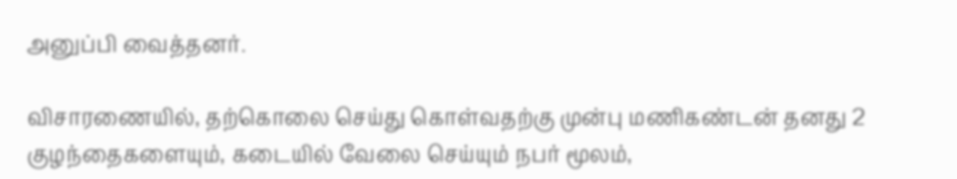அனுப்பி வைத்தனர்.

விசாரணையில், தற்கொலை செய்து கொள்வதற்கு முன்பு மணிகண்டன் தனது 2 குழந்தைகளையும், கடையில் வேலை செய்யும் நபர் மூலம்,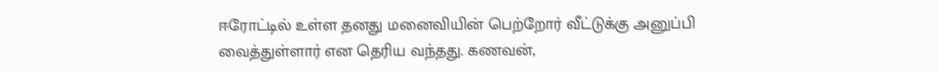ஈரோட்டில் உள்ள தனது மனைவியின் பெற்றோர் வீட்டுக்கு அனுப்பி வைத்துள்ளார் என தெரிய வந்தது. கணவன்,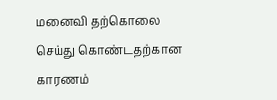மனைவி தற்கொலை செய்து கொண்டதற்கான காரணம்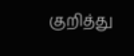குறித்து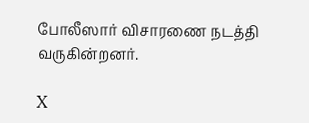போலீஸார் விசாரணை நடத்தி வருகின்றனர்.

X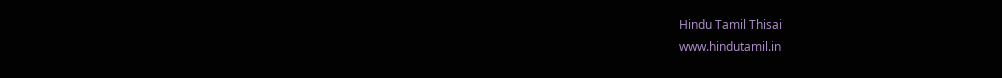Hindu Tamil Thisai
www.hindutamil.in